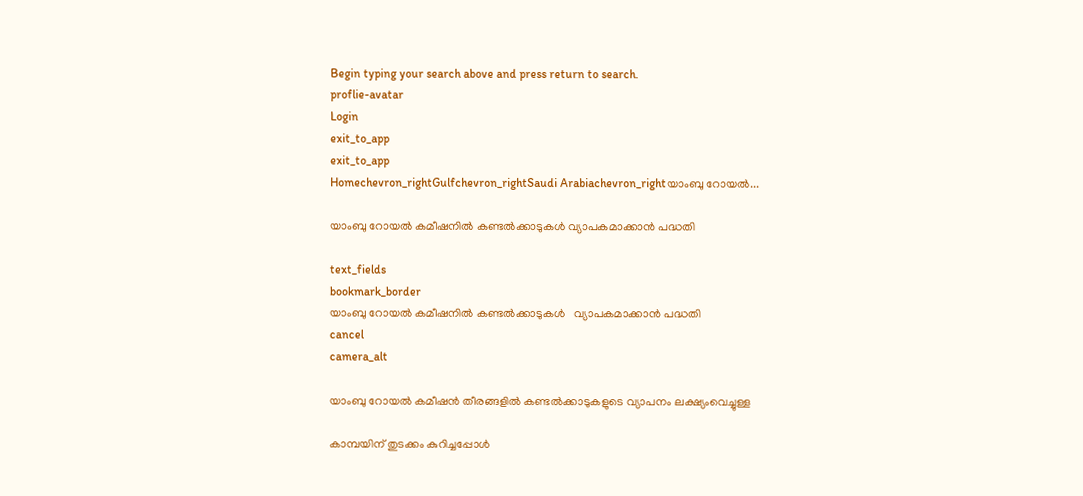Begin typing your search above and press return to search.
proflie-avatar
Login
exit_to_app
exit_to_app
Homechevron_rightGulfchevron_rightSaudi Arabiachevron_rightയാംബു റോയൽ...

യാംബു റോയൽ കമീഷനിൽ കണ്ടൽക്കാടുകൾ വ്യാപകമാക്കാൻ പദ്ധതി

text_fields
bookmark_border
യാംബു റോയൽ കമീഷനിൽ കണ്ടൽക്കാടുകൾ   വ്യാപകമാക്കാൻ പദ്ധതി
cancel
camera_alt

യാംബു റോയൽ കമീഷൻ തീരങ്ങളിൽ കണ്ടൽക്കാടുകളുടെ വ്യാപനം ലക്ഷ്യംവെച്ചുള്ള

കാമ്പയിന് തുടക്കം കുറിച്ചപ്പോൾ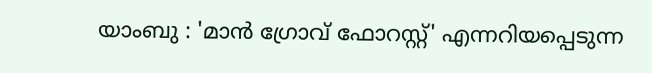യാംബു : 'മാൻ ഗ്രോവ് ഫോറസ്റ്റ്' എന്നറിയപ്പെടുന്ന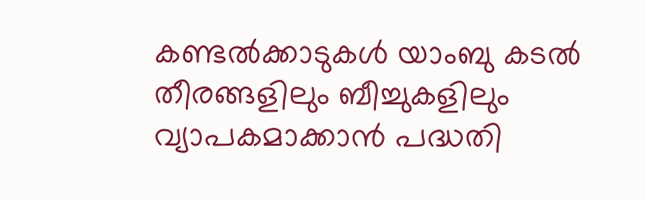കണ്ടൽക്കാടുകൾ യാംബു കടൽ തീരങ്ങളിലും ബീച്ചുകളിലും വ്യാപകമാക്കാൻ പദ്ധതി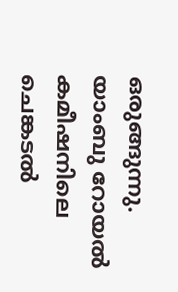ഒരുങ്ങുന്നു. യാംബു റോയൽ കമീഷനിലെ ചെങ്കടൽ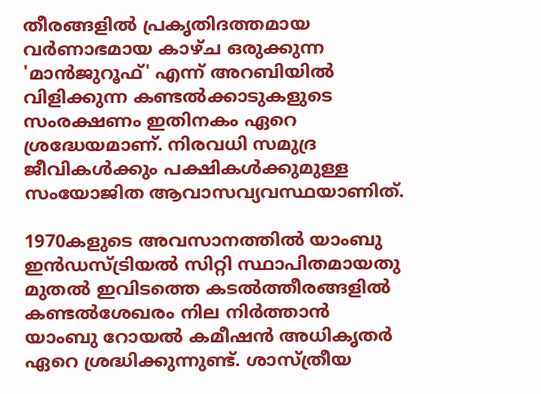തീരങ്ങളിൽ പ്രകൃതിദത്തമായ വർണാഭമായ കാഴ്ച ഒരുക്കുന്ന 'മാൻജുറൂഫ്' എന്ന് അറബിയിൽ വിളിക്കുന്ന കണ്ടൽക്കാടുകളുടെ സംരക്ഷണം ഇതിനകം ഏറെ ശ്രദ്ധേയമാണ്. നിരവധി സമുദ്ര ജീവികൾക്കും പക്ഷികൾക്കുമുള്ള സംയോജിത ആവാസവ്യവസ്ഥയാണിത്.

1970കളുടെ അവസാനത്തിൽ യാംബു ഇൻഡസ്ട്രിയൽ സിറ്റി സ്ഥാപിതമായതു മുതൽ ഇവിടത്തെ കടൽത്തീരങ്ങളിൽ കണ്ടൽശേഖരം നില നിർത്താൻ യാംബു റോയൽ കമീഷൻ അധികൃതർ ഏറെ ശ്രദ്ധിക്കുന്നുണ്ട്. ശാസ്ത്രീയ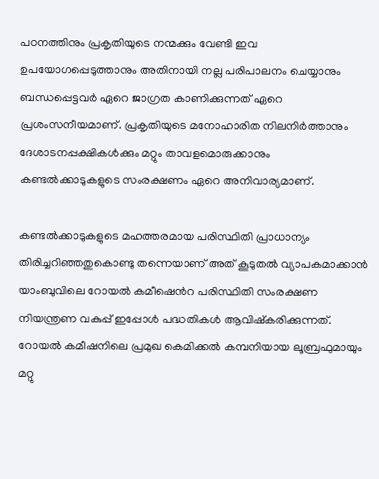പഠനത്തിനും പ്രകൃതിയുടെ നന്മക്കും വേണ്ടി ഇവ ഉപയോഗപ്പെടുത്താനും അതിനായി നല്ല പരിപാലനം ചെയ്യാനും ബന്ധപ്പെട്ടവർ ഏറെ ജാഗ്രത കാണിക്കുന്നത് ഏറെ പ്രശംസനീയമാണ്. പ്രകൃതിയുടെ മനോഹാരിത നിലനിർത്താനും ദേശാടനപ്പക്ഷികൾക്കും മറ്റും താവളമൊരുക്കാനും കണ്ടൽക്കാടുകളുടെ സംരക്ഷണം ഏറെ അനിവാര്യമാണ്.

കണ്ടൽക്കാടുകളുടെ മഹത്തരമായ പരിസ്ഥിതി പ്രാധാന്യം തിരിച്ചറിഞ്ഞതുകൊണ്ടു തന്നെയാണ് അത് കൂടുതൽ വ്യാപകമാക്കാൻ യാംബുവിലെ റോയൽ കമീഷ‍െൻറ പരിസ്ഥിതി സംരക്ഷണ നിയന്ത്രണ വകുപ്പ് ഇപ്പോൾ പദ്ധതികൾ ആവിഷ്‌കരിക്കുന്നത്. റോയൽ‌ കമീഷനിലെ പ്രമുഖ കെമിക്കൽ കമ്പനിയായ ലൂബ്രഫുമായും മറ്റു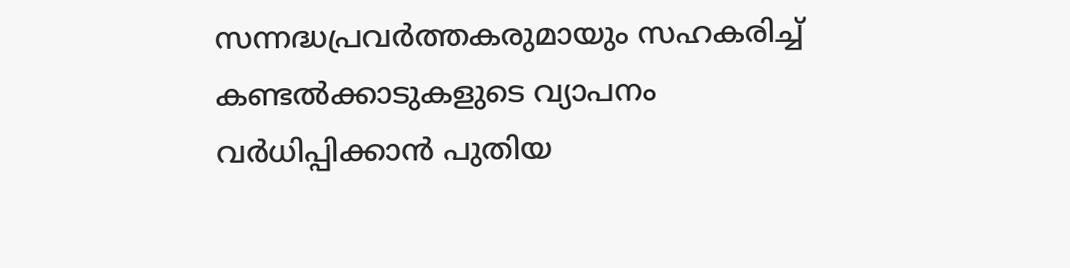സന്നദ്ധപ്രവർത്തകരുമായും സഹകരിച്ച് കണ്ടൽക്കാടുകളുടെ വ്യാപനം വർധിപ്പിക്കാൻ പുതിയ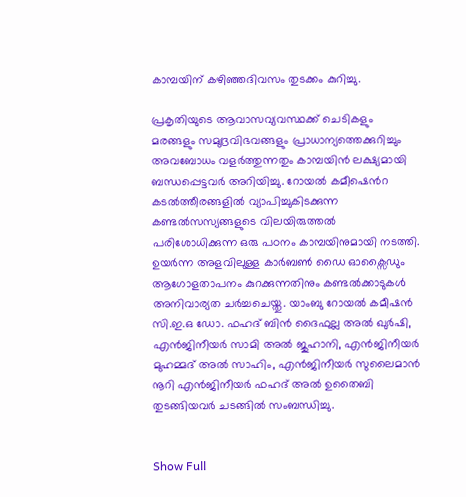കാമ്പയിന് കഴിഞ്ഞദിവസം തുടക്കം കുറിച്ചു.

പ്രകൃതിയുടെ ആവാസവ്യവസ്ഥക്ക് ചെടികളും മരങ്ങളും സമുദ്രവിഭവങ്ങളും പ്രാധാന്യത്തെക്കുറിച്ചും അവബോധം വളർത്തുന്നതും കാമ്പയിൻ ലക്ഷ്യമായി ബന്ധപ്പെട്ടവർ അറിയിച്ചു. റോയൽ കമീഷ‍െൻറ കടൽത്തീരങ്ങളിൽ വ്യാപിച്ചുകിടക്കുന്ന കണ്ടൽസസ്യങ്ങളുടെ വിലയിരുത്തൽ പരിശോധിക്കുന്ന ഒരു പഠനം കാമ്പയിനുമായി നടത്തി. ഉയർന്ന അളവിലുള്ള കാർബൺ ഡൈ ഓക്സൈഡും ആഗോളതാപനം കുറക്കുന്നതിനും കണ്ടൽക്കാടുകൾ അനിവാര്യത ചർച്ചചെയ്തു. യാംബു റോയൽ കമീഷൻ സി.ഇ.ഒ ഡോ. ഫഹദ് ബിൻ ദൈഫുല്ല അൽ ഖുർഷി, എൻജിനീയർ സാമി അൽ ജുഹാനി, എൻജിനീയർ മുഹമ്മദ് അൽ സാഹിം, എൻജിനീയർ സുലൈമാൻ നൂറി എൻജിനീയർ ഫഹദ് അൽ ഉതൈബി തുടങ്ങിയവർ ചടങ്ങിൽ സംബന്ധിച്ചു.


Show Full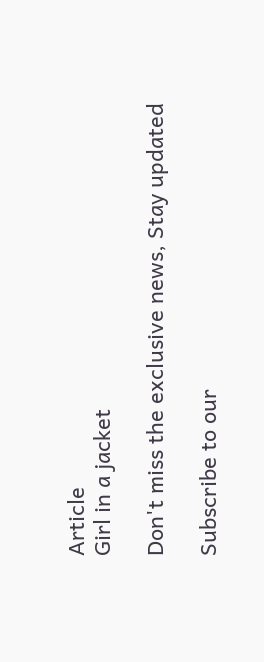Article
Girl in a jacket

Don't miss the exclusive news, Stay updated

Subscribe to our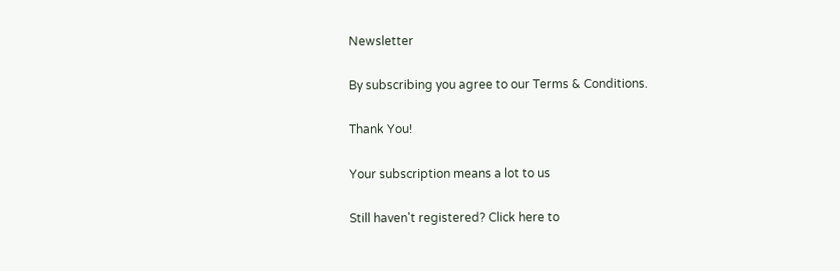Newsletter

By subscribing you agree to our Terms & Conditions.

Thank You!

Your subscription means a lot to us

Still haven't registered? Click here to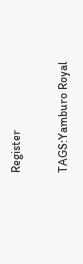Register

TAGS:Yamburo Royal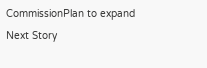CommissionPlan to expand
Next Story